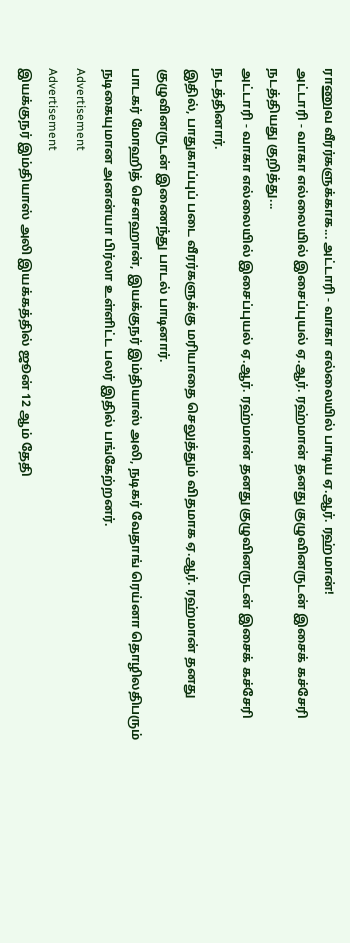ராணுவ வீரர்களுக்காக... அட்டாரி - வாகா எல்லையில் பாடிய ஏ.ஆர். ரஹ்மான்!
அட்டாரி - வாகா எல்லையில் இசைப்புயல் ஏ.ஆர். ரஹ்மான் தனது குழுவினருடன் இசைக் கச்சேரி நடத்தியது குறித்து...
அட்டாரி - வாகா எல்லையில் இசைப்புயல் ஏ.ஆர். ரஹ்மான் தனது குழுவினருடன் இசைக் கச்சேரி நடத்தினார்.
இதில், பாதுகாப்புப் படை வீரர்களுக்கு மரியாதை செலுத்தும் விதமாக ஏ.ஆர். ரஹ்மான் தனது குழுவினருடன் இணைந்து பாடல் பாடினார்.
பாடகர் மோஹித் செளஹான், இயக்குநர் இம்தியாஸ் அலி, நடிகர் வேதாங் ரெய்னா தொழிலதிபரும் நடிகையுமான அனன்யா பிர்லா உள்ளிட்ட பலர் இதில் பங்கேற்றனர்.
Advertisement
Advertisement
இயக்குநர் இம்தியாஸ் அலி இயக்கத்தில் ஜூன் 12 ஆம் தேதி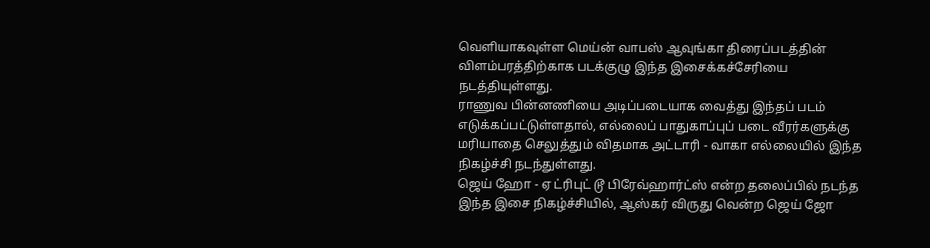வெளியாகவுள்ள மெய்ன் வாபஸ் ஆவுங்கா திரைப்படத்தின் விளம்பரத்திற்காக படக்குழு இந்த இசைக்கச்சேரியை நடத்தியுள்ளது.
ராணுவ பின்னணியை அடிப்படையாக வைத்து இந்தப் படம் எடுக்கப்பட்டுள்ளதால், எல்லைப் பாதுகாப்புப் படை வீரர்களுக்கு மரியாதை செலுத்தும் விதமாக அட்டாரி - வாகா எல்லையில் இந்த நிகழ்ச்சி நடந்துள்ளது.
ஜெய் ஹோ - ஏ ட்ரிபுட் டூ பிரேவ்ஹார்ட்ஸ் என்ற தலைப்பில் நடந்த இந்த இசை நிகழ்ச்சியில், ஆஸ்கர் விருது வென்ற ஜெய் ஜோ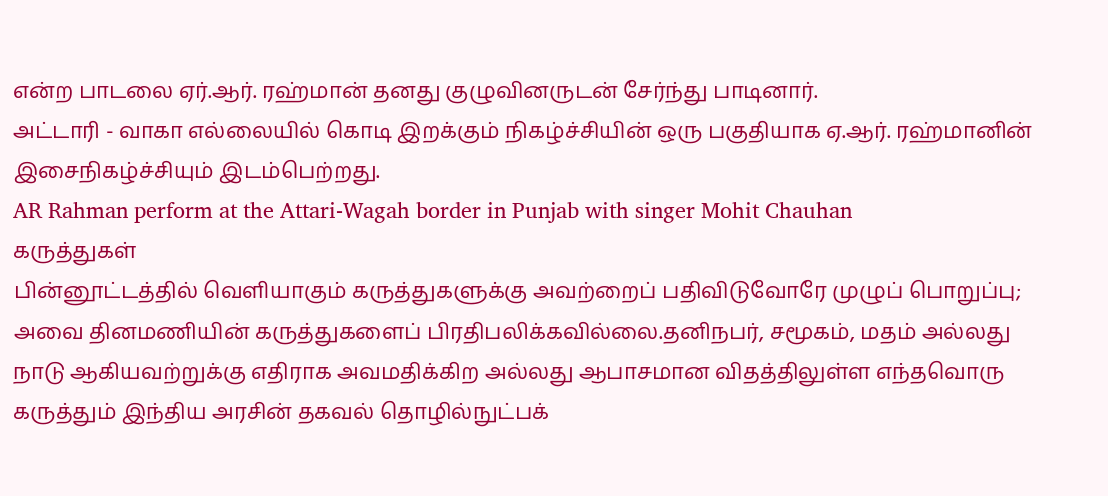என்ற பாடலை ஏர்.ஆர். ரஹ்மான் தனது குழுவினருடன் சேர்ந்து பாடினார்.
அட்டாரி - வாகா எல்லையில் கொடி இறக்கும் நிகழ்ச்சியின் ஒரு பகுதியாக ஏ.ஆர். ரஹ்மானின் இசைநிகழ்ச்சியும் இடம்பெற்றது.
AR Rahman perform at the Attari-Wagah border in Punjab with singer Mohit Chauhan
கருத்துகள்
பின்னூட்டத்தில் வெளியாகும் கருத்துகளுக்கு அவற்றைப் பதிவிடுவோரே முழுப் பொறுப்பு; அவை தினமணியின் கருத்துகளைப் பிரதிபலிக்கவில்லை.தனிநபர், சமூகம், மதம் அல்லது நாடு ஆகியவற்றுக்கு எதிராக அவமதிக்கிற அல்லது ஆபாசமான விதத்திலுள்ள எந்தவொரு கருத்தும் இந்திய அரசின் தகவல் தொழில்நுட்பக்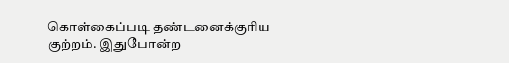கொள்கைப்படி தண்டனைக்குரிய குற்றம். இதுபோன்ற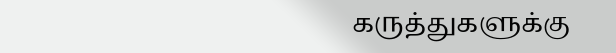கருத்துகளுக்கு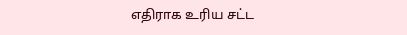எதிராக உரிய சட்ட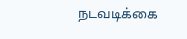நடவடிக்கை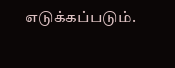எடுக்கப்படும்.